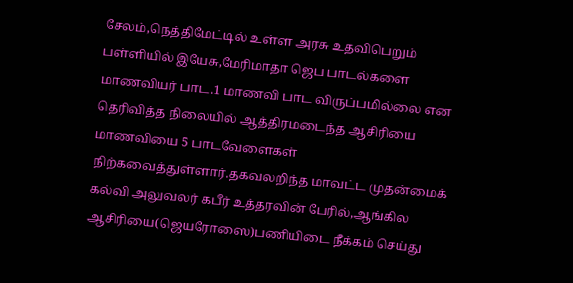சேலம்,நெத்திமேட்டில் உள்ள அரசு உதவிபெறும் பள்ளியில் இயேசு,மேரிமாதா ஜெப பாடல்களை மாணவியர் பாட.1 மாணவி பாட விருப்பமில்லை என தெரிவித்த நிலையில் ஆத்திரமடைந்த ஆசிரியை மாணவியை 5 பாடவேளைகள் நிற்கவைத்துள்ளார்.தகவலறிந்த மாவட்ட முதன்மைக் கல்வி அலுவலர் கபீர் உத்தரவின் பேரில்,ஆங்கில ஆசிரியை(ஜெயரோஸை)பணியிடை நீக்கம் செய்து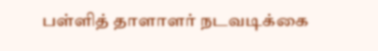பள்ளித் தாளாளர் நடவடிக்கை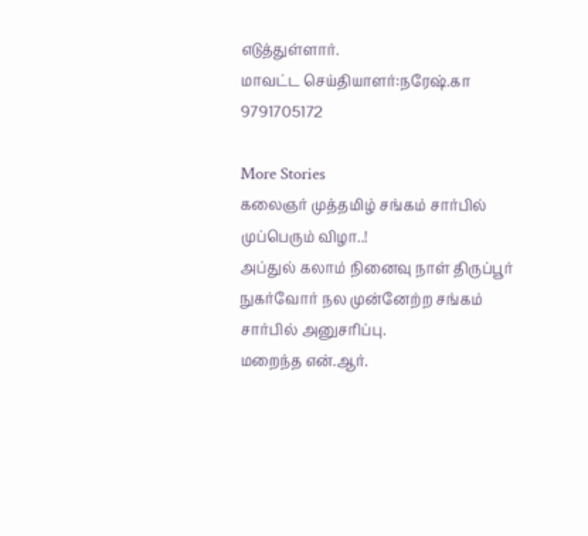எடுத்துள்ளார்.
மாவட்ட செய்தியாளர்:நரேஷ்.கா 9791705172

More Stories
கலைஞர் முத்தமிழ் சங்கம் சார்பில் முப்பெரும் விழா..!
அப்துல் கலாம் நினைவு நாள் திருப்பூர் நுகர்வோர் நல முன்னேற்ற சங்கம் சார்பில் அனுசரிப்பு.
மறைந்த என்.ஆர்.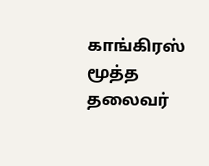காங்கிரஸ் மூத்த தலைவர்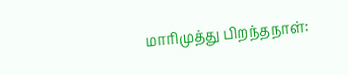மாரிமுத்து பிறந்தநாள்: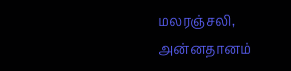மலரஞ்சலி, அன்னதானம்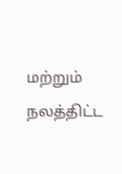மற்றும் நலத்திட்ட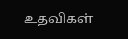உதவிகள்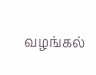வழங்கல்